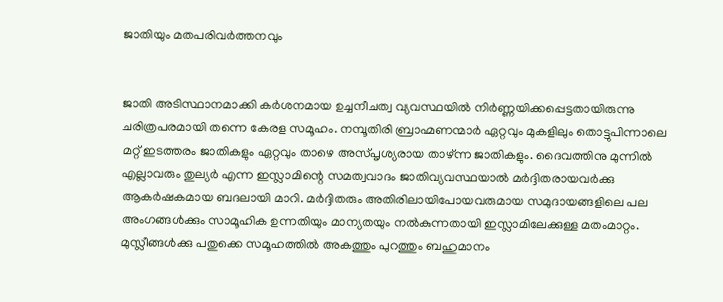ജാതിയും മതപരിവര്‍ത്തനവും


ജാതി അടിസ്ഥാനമാക്കി കര്‍ശനമായ ഉച്ചനീചത്വ വ്യവസ്ഥയില്‍ നിര്‍ണ്ണയിക്കപ്പെട്ടതായിരുന്നു ചരിത്രപരമായി തന്നെ കേരള സമൂഹം. നമ്പൂതിരി ബ്രാഹ്മണന്മാര്‍ ഏറ്റവും മുകളിലും തൊട്ടുപിന്നാലെ മറ്റ്‌ ഇടത്തരം ജാതികളും ഏറ്റവും താഴെ അസ്‌പൃശ്യരായ താഴ്‌ന്ന ജാതികളും. ദൈവത്തിനു മുന്നില്‍ എല്ലാവരും തുല്യര്‍ എന്ന ഇസ്ലാമിന്റെ സമത്വവാദം ജാതിവ്യവസ്ഥയാല്‍ മര്‍ദ്ദിതരായവര്‍ക്കു ആകര്‍ഷകമായ ബദലായി മാറി. മര്‍ദ്ദിതരും അതിരിലായിപോയവരുമായ സമുദായങ്ങളിലെ പല അംഗങ്ങള്‍ക്കും സാമൂഹിക ഉന്നതിയും മാന്യതയും നല്‍കുന്നതായി ഇസ്ലാമിലേക്കുള്ള മതംമാറ്റം. മുസ്ലീങ്ങള്‍ക്കു പതുക്കെ സമൂഹത്തില്‍ അകത്തും പുറത്തും ബഹുമാനം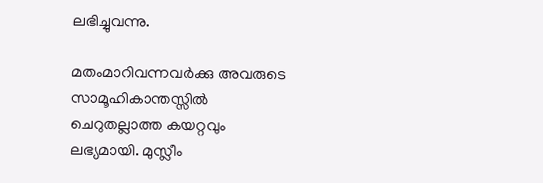ലഭിച്ചുവന്നു.

മതംമാറിവന്നവര്‍ക്കു അവരുടെ സാമൂഹികാന്തസ്സില്‍ ചെറുതല്ലാത്ത കയറ്റവും ലഭ്യമായി. മുസ്ലീം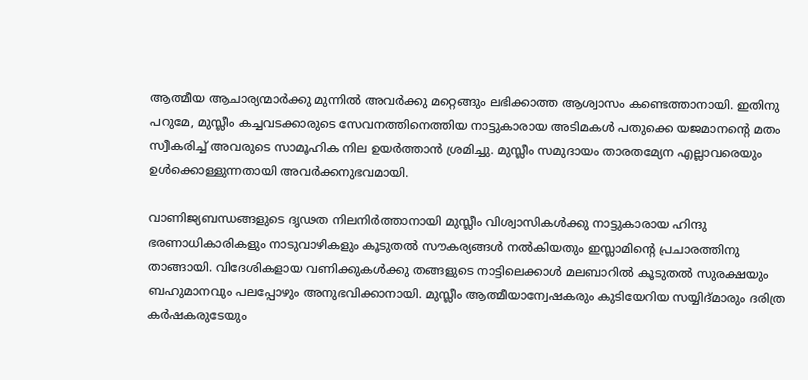ആത്മീയ ആചാര്യന്മാര്‍ക്കു മുന്നില്‍ അവര്‍ക്കു മറ്റെങ്ങും ലഭിക്കാത്ത ആശ്വാസം കണ്ടെത്താനായി. ഇതിനു പറുമേ, മുസ്ലീം കച്ചവടക്കാരുടെ സേവനത്തിനെത്തിയ നാട്ടുകാരായ അടിമകള്‍ പതുക്കെ യജമാനന്റെ മതം സ്വീകരിച്ച്‌ അവരുടെ സാമൂഹിക നില ഉയര്‍ത്താന്‍ ശ്രമിച്ചു. മുസ്ലീം സമുദായം താരതമ്യേന എല്ലാവരെയും ഉള്‍ക്കൊള്ളുന്നതായി അവര്‍ക്കനുഭവമായി.

വാണിജ്യബന്ധങ്ങളുടെ ദൃഢത നിലനിര്‍ത്താനായി മുസ്ലീം വിശ്വാസികള്‍ക്കു നാട്ടുകാരായ ഹിന്ദു ഭരണാധികാരികളും നാടുവാഴികളും കൂടുതല്‍ സൗകര്യങ്ങള്‍ നല്‍കിയതും ഇസ്ലാമിന്റെ പ്രചാരത്തിനു താങ്ങായി. വിദേശികളായ വണിക്കുകള്‍ക്കു തങ്ങളുടെ നാട്ടിലെക്കാള്‍ മലബാറില്‍ കൂടുതല്‍ സുരക്ഷയും ബഹുമാനവും പലപ്പോഴും അനുഭവിക്കാനായി. മുസ്ലീം ആത്മീയാന്വേഷകരും കുടിയേറിയ സയ്യിദ്‌മാരും ദരിത്ര കര്‍ഷകരുടേയും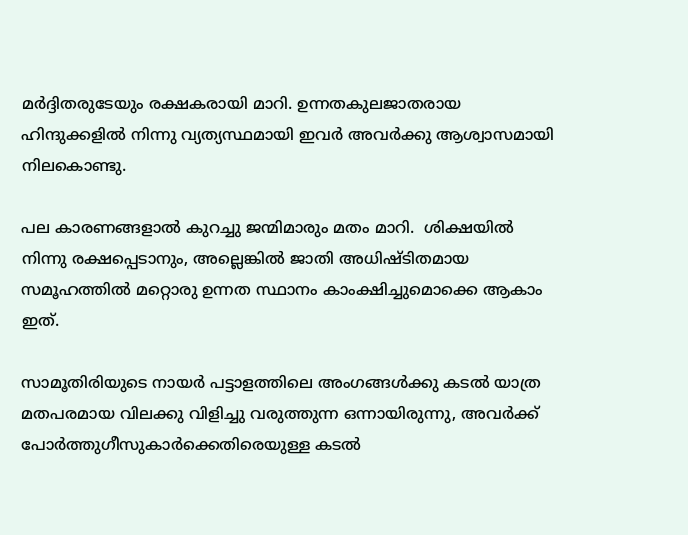മര്‍ദ്ദിതരുടേയും രക്ഷകരായി മാറി. ഉന്നതകുലജാതരായ ഹിന്ദുക്കളില്‍ നിന്നു വ്യത്യസ്ഥമായി ഇവര്‍ അവര്‍ക്കു ആശ്വാസമായി നിലകൊണ്ടു.

പല കാരണങ്ങളാല്‍ കുറച്ചു ജന്മിമാരും മതം മാറി.  ശിക്ഷയില്‍ നിന്നു രക്ഷപ്പെടാനും, അല്ലെങ്കില്‍ ജാതി അധിഷ്ടിതമായ സമൂഹത്തില്‍ മറ്റൊരു ഉന്നത സ്ഥാനം കാംക്ഷിച്ചുമൊക്കെ ആകാം ഇത്‌.

സാമൂതിരിയുടെ നായര്‍ പട്ടാളത്തിലെ അംഗങ്ങള്‍ക്കു കടല്‍ യാത്ര മതപരമായ വിലക്കു വിളിച്ചു വരുത്തുന്ന ഒന്നായിരുന്നു, അവര്‍ക്ക്‌ പോര്‍ത്തുഗീസുകാര്‍ക്കെതിരെയുള്ള കടല്‍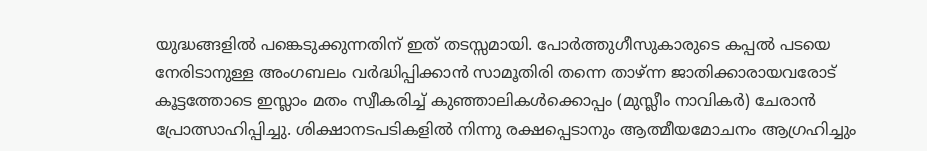യുദ്ധങ്ങളില്‍ പങ്കെടുക്കുന്നതിന്‌ ഇത്‌ തടസ്സമായി. പോര്‍ത്തുഗീസുകാരുടെ കപ്പല്‍ പടയെ നേരിടാനുള്ള അംഗബലം വര്‍ദ്ധിപ്പിക്കാന്‍ സാമൂതിരി തന്നെ താഴ്‌ന്ന ജാതിക്കാരായവരോട്‌ കൂട്ടത്തോടെ ഇസ്ലാം മതം സ്വീകരിച്ച്‌ കുഞ്ഞാലികള്‍ക്കൊപ്പം (മുസ്ലീം നാവികര്‍) ചേരാന്‍ പ്രോത്സാഹിപ്പിച്ചു. ശിക്ഷാനടപടികളില്‍ നിന്നു രക്ഷപ്പെടാനും ആത്മീയമോചനം ആഗ്രഹിച്ചും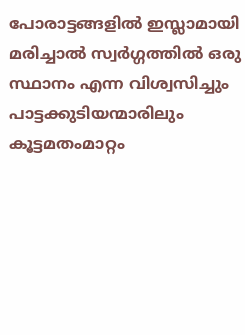പോരാട്ടങ്ങളില്‍ ഇസ്ലാമായി മരിച്ചാല്‍ സ്വര്‍ഗ്ഗത്തില്‍ ഒരു സ്ഥാനം എന്ന വിശ്വസിച്ചും പാട്ടക്കുടിയന്മാരിലും കൂട്ടമതംമാറ്റം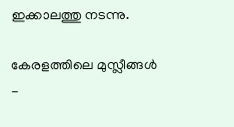ഇക്കാലത്തു നടന്നു.

കേരളത്തിലെ മുസ്ലീങ്ങള്‍ -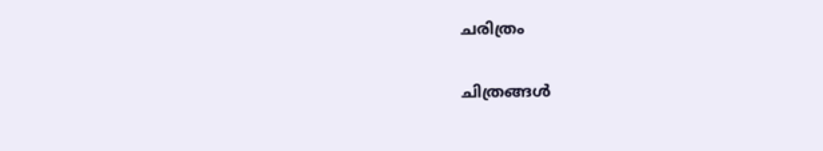ചരിത്രം

ചിത്രങ്ങള്‍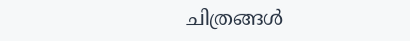ചിത്രങ്ങള്‍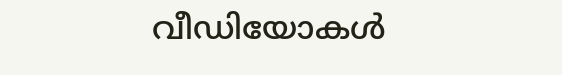വീഡിയോകള്‍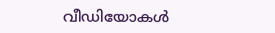വീഡിയോകള്‍